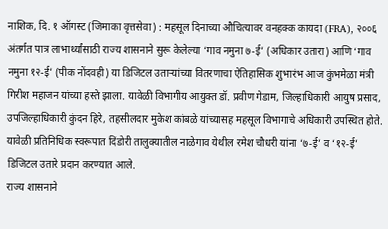नाशिक, दि. १ ऑगस्ट (जिमाका वृत्तसेवा) : महसूल दिनाच्या औचित्यावर वनहक्क कायदा (FRA), २००६ अंतर्गत पात्र लाभार्थ्यांसाठी राज्य शासनाने सुरू केलेल्या ‘गाव नमुना ७-ई’ (अधिकार उतारा) आणि ‘गाव नमुना १२-ई’ (पीक नोंदवही) या डिजिटल उताऱ्यांच्या वितरणाचा ऐतिहासिक शुभारंभ आज कुंभमेळा मंत्री गिरीश महाजन यांच्या हस्ते झाला. यावेळी विभागीय आयुक्त डॉ. प्रवीण गेडाम, जिल्हाधिकारी आयुष प्रसाद, उपजिल्हाधिकारी कुंदन हिरे, तहसीलदार मुकेश कांबळे यांच्यासह महसूल विभागाचे अधिकारी उपस्थित होते.
यावेळी प्रतिनिधिक स्वरूपात दिंडोरी तालुक्यातील नाळेगाव येथील रमेश चौधरी यांना ‘७-ई’ व ‘१२-ई’ डिजिटल उतारे प्रदान करण्यात आले.
राज्य शासनाने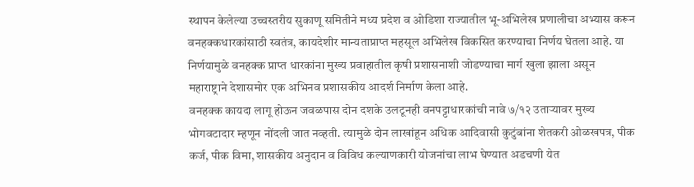स्थापन केलेल्या उच्चस्तरीय सुकाणू समितीने मध्य प्रदेश व ओडिशा राज्यातील भू-अभिलेख प्रणालीचा अभ्यास करून वनहक्कधारकांसाठी स्वतंत्र, कायदेशीर मान्यताप्राप्त महसूल अभिलेख विकसित करण्याचा निर्णय घेतला आहे. या निर्णयामुळे वनहक्क प्राप्त धारकांना मुख्य प्रवाहातील कृषी प्रशासनाशी जोडण्याचा मार्ग खुला झाला असून महाराष्ट्राने देशासमोर एक अभिनव प्रशासकीय आदर्श निर्माण केला आहे.
वनहक्क कायदा लागू होऊन जवळपास दोन दशके उलटूनही वनपट्टाधारकांची नावे ७/१२ उताऱ्यावर मुख्य भोगवटादार म्हणून नोंदली जात नव्हती. त्यामुळे दोन लाखांहून अधिक आदिवासी कुटुंबांना शेतकरी ओळखपत्र, पीक कर्ज, पीक विमा, शासकीय अनुदान व विविध कल्याणकारी योजनांचा लाभ घेण्यात अडचणी येत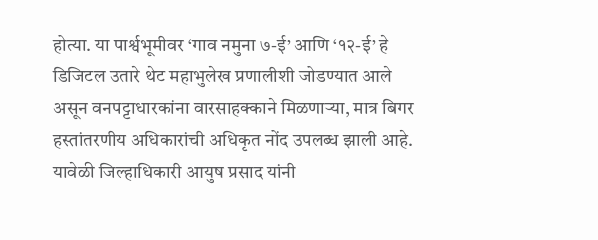होत्या. या पार्श्वभूमीवर ‘गाव नमुना ७-ई’ आणि ‘१२-ई’ हे डिजिटल उतारे थेट महाभुलेख प्रणालीशी जोडण्यात आले असून वनपट्टाधारकांना वारसाहक्काने मिळणाऱ्या, मात्र बिगर हस्तांतरणीय अधिकारांची अधिकृत नोंद उपलब्ध झाली आहे.
यावेळी जिल्हाधिकारी आयुष प्रसाद यांनी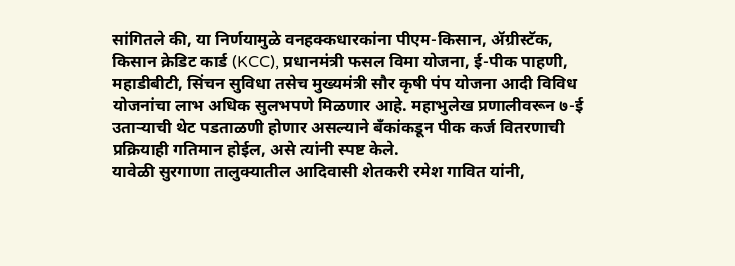सांगितले की, या निर्णयामुळे वनहक्कधारकांना पीएम-किसान, ॲग्रीस्टॅक, किसान क्रेडिट कार्ड (KCC), प्रधानमंत्री फसल विमा योजना, ई-पीक पाहणी, महाडीबीटी, सिंचन सुविधा तसेच मुख्यमंत्री सौर कृषी पंप योजना आदी विविध योजनांचा लाभ अधिक सुलभपणे मिळणार आहे. महाभुलेख प्रणालीवरून ७-ई उताऱ्याची थेट पडताळणी होणार असल्याने बँकांकडून पीक कर्ज वितरणाची प्रक्रियाही गतिमान होईल, असे त्यांनी स्पष्ट केले.
यावेळी सुरगाणा तालुक्यातील आदिवासी शेतकरी रमेश गावित यांनी,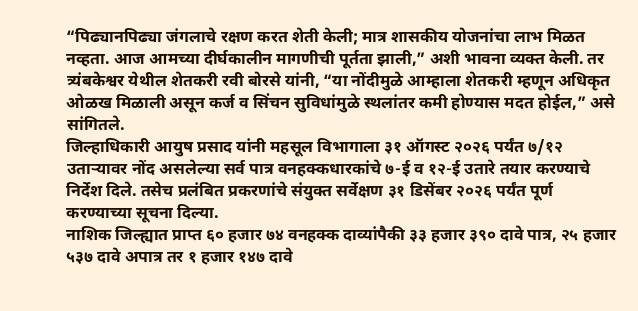“पिढ्यानपिढ्या जंगलाचे रक्षण करत शेती केली; मात्र शासकीय योजनांचा लाभ मिळत नव्हता. आज आमच्या दीर्घकालीन मागणीची पूर्तता झाली,” अशी भावना व्यक्त केली. तर त्र्यंबकेश्वर येथील शेतकरी रवी बोरसे यांनी, “या नोंदीमुळे आम्हाला शेतकरी म्हणून अधिकृत ओळख मिळाली असून कर्ज व सिंचन सुविधांमुळे स्थलांतर कमी होण्यास मदत होईल,” असे सांगितले.
जिल्हाधिकारी आयुष प्रसाद यांनी महसूल विभागाला ३१ ऑगस्ट २०२६ पर्यंत ७/१२ उताऱ्यावर नोंद असलेल्या सर्व पात्र वनहक्कधारकांचे ७-ई व १२-ई उतारे तयार करण्याचे निर्देश दिले. तसेच प्रलंबित प्रकरणांचे संयुक्त सर्वेक्षण ३१ डिसेंबर २०२६ पर्यंत पूर्ण करण्याच्या सूचना दिल्या.
नाशिक जिल्ह्यात प्राप्त ६० हजार ७४ वनहक्क दाव्यांपैकी ३३ हजार ३९० दावे पात्र, २५ हजार ५३७ दावे अपात्र तर १ हजार १४७ दावे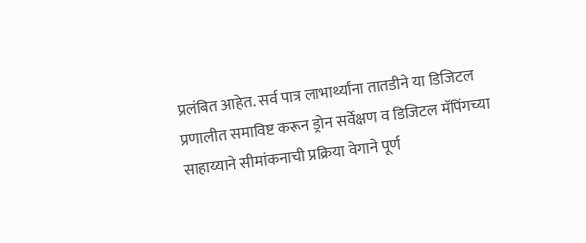प्रलंबित आहेत. सर्व पात्र लाभार्थ्यांना तातडीने या डिजिटल प्रणालीत समाविष्ट करून ड्रोन सर्वेक्षण व डिजिटल मॅपिंगच्या साहाय्याने सीमांकनाची प्रक्रिया वेगाने पूर्ण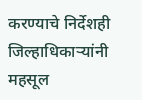करण्याचे निर्देशही जिल्हाधिकाऱ्यांनी महसूल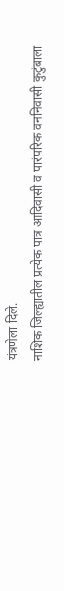यंत्रणेला दिले.
नाशिक जिल्ह्यातील प्रत्येक पात्र आदिवासी व पारंपरिक वननिवासी कुटुंबाला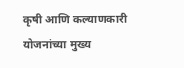कृषी आणि कल्याणकारी योजनांच्या मुख्य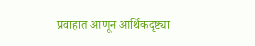प्रवाहात आणून आर्थिकदृष्ट्या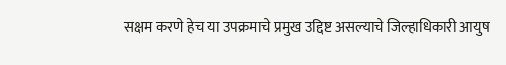सक्षम करणे हेच या उपक्रमाचे प्रमुख उद्दिष्ट असल्याचे जिल्हाधिकारी आयुष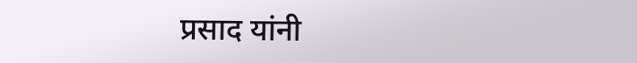प्रसाद यांनी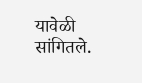यावेळी सांगितले.